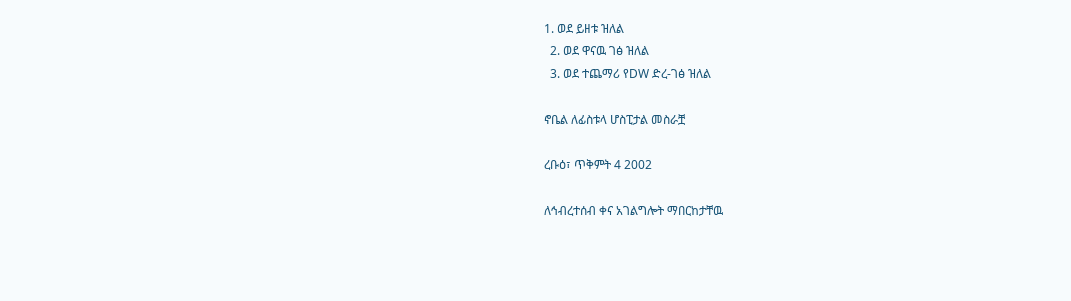1. ወደ ይዘቱ ዝለል
  2. ወደ ዋናዉ ገፅ ዝለል
  3. ወደ ተጨማሪ የDW ድረ-ገፅ ዝለል

ኖቤል ለፊስቱላ ሆስፒታል መስራቿ

ረቡዕ፣ ጥቅምት 4 2002

ለኅብረተሰብ ቀና አገልግሎት ማበርከታቸዉ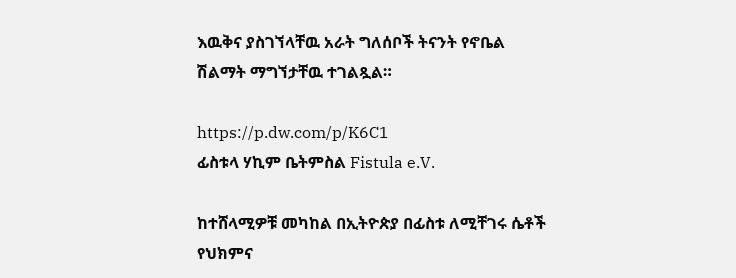እዉቅና ያስገኘላቸዉ አራት ግለሰቦች ትናንት የኖቤል ሽልማት ማግኘታቸዉ ተገልጿል።

https://p.dw.com/p/K6C1
ፊስቱላ ሃኪም ቤትምስል Fistula e.V.

ከተሸላሚዎቹ መካከል በኢትዮጵያ በፊስቱ ለሚቸገሩ ሴቶች የህክምና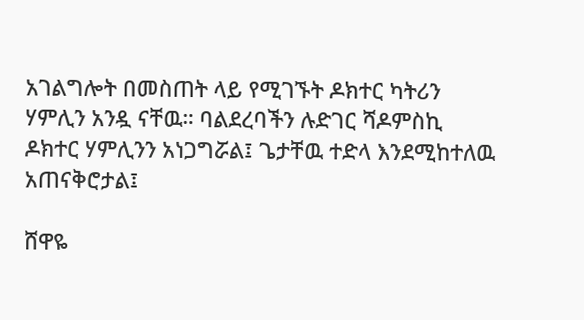አገልግሎት በመስጠት ላይ የሚገኙት ዶክተር ካትሪን ሃምሊን አንዷ ናቸዉ። ባልደረባችን ሉድገር ሻዶምስኪ ዶክተር ሃምሊንን አነጋግሯል፤ ጌታቸዉ ተድላ እንደሚከተለዉ አጠናቅሮታል፤

ሸዋዬ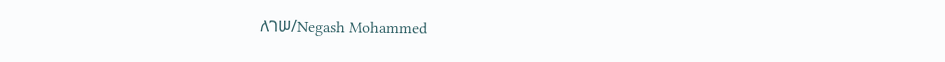ለገሠ/Negash Mohammed